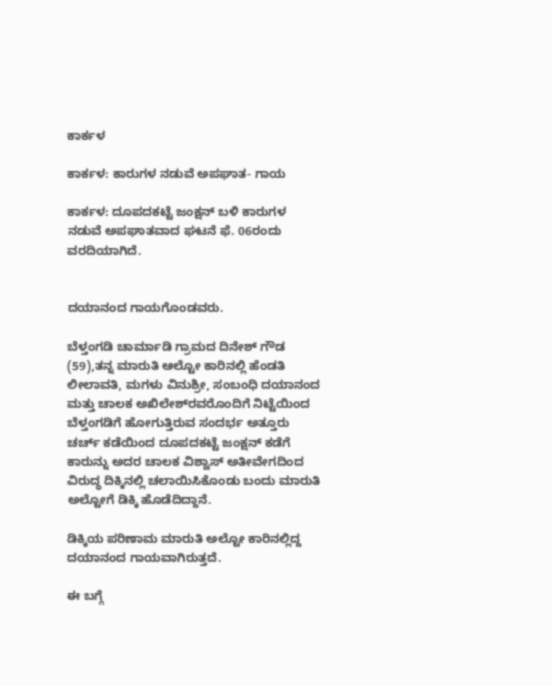ಕಾರ್ಕಳ

ಕಾರ್ಕಳ: ಕಾರುಗಳ ನಡುವೆ ಅಪಘಾತ- ಗಾಯ

ಕಾರ್ಕಳ: ದೂಪದಕಟ್ಟೆ ಜಂಕ್ಷನ್ ಬಳಿ ಕಾರುಗಳ ನಡುವೆ ಅಪಘಾತವಾದ ಘಟನೆ ಫೆ. 06ರಂದು ವರದಿಯಾಗಿದೆ.


ದಯಾನಂದ ಗಾಯಗೊಂಡವರು.

ಬೆಳ್ತಂಗಡಿ ಚಾರ್ಮಾಡಿ ಗ್ರಾಮದ ದಿನೇಶ್ ಗೌಡ (59),ತನ್ನ ಮಾರುತಿ ಆಲ್ಟೋ ಕಾರಿನಲ್ಲಿ ಹೆಂಡತಿ ಲೀಲಾವತಿ, ಮಗಳು ವಿನುಶ್ರೀ, ಸಂಬಂಧಿ ದಯಾನಂದ ಮತ್ತು ಚಾಲಕ ಅಖಿಲೇಶ್‌ರವರೊಂದಿಗೆ ನಿಟ್ಟೆಯಿಂದ ಬೆಳ್ತಂಗಡಿಗೆ ಹೋಗುತ್ತಿರುವ ಸಂದರ್ಭ ಅತ್ತೂರು ಚರ್ಚ್ ಕಡೆಯಿಂದ ದೂಪದಕಟ್ಟೆ ಜಂಕ್ಷನ್ ಕಡೆಗೆ ಕಾರುನ್ನು ಅದರ ಚಾಲಕ ವಿಶ್ವಾಸ್ ಅತೀವೇಗದಿಂದ ವಿರುದ್ಧ ದಿಕ್ಕಿನಲ್ಲಿ ಚಲಾಯಿಸಿಕೊಂಡು ಬಂದು ಮಾರುತಿ ಅಲ್ಟೋಗೆ ಡಿಕ್ಕಿ ಹೊಡೆದಿದ್ದಾನೆ.

ಡಿಕ್ಕಿಯ ಪರಿಣಾಮ ಮಾರುತಿ ಅಲ್ಟೋ ಕಾರಿನಲ್ಲಿದ್ದ ದಯಾನಂದ ಗಾಯವಾಗಿರುತ್ತದೆ.

ಈ ಬಗ್ಗೆ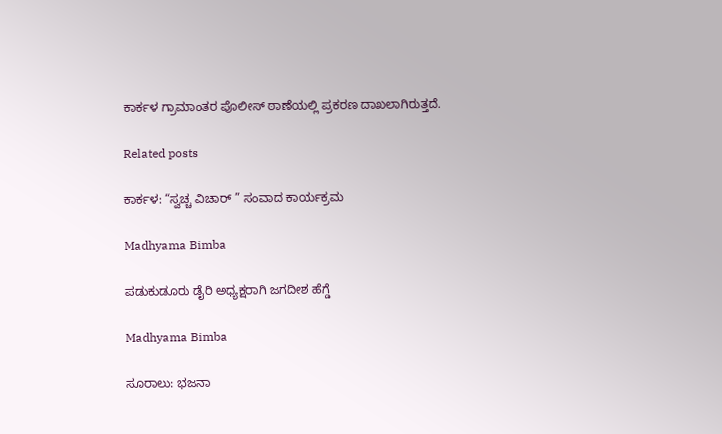ಕಾರ್ಕಳ ಗ್ರಾಮಾಂತರ ಪೊಲೀಸ್ ಠಾಣೆಯಲ್ಲಿ ಪ್ರಕರಣ ದಾಖಲಾಗಿರುತ್ತದೆ.

Related posts

ಕಾರ್ಕಳ: “ಸ್ವಚ್ಚ ವಿಚಾರ್ ” ಸಂವಾದ ಕಾರ್ಯಕ್ರಮ

Madhyama Bimba

ಪಡುಕುಡೂರು ಡೈರಿ ಅಧ್ಯಕ್ಷರಾಗಿ ಜಗದೀಶ ಹೆಗ್ಡೆ

Madhyama Bimba

ಸೂರಾಲು: ಭಜನಾ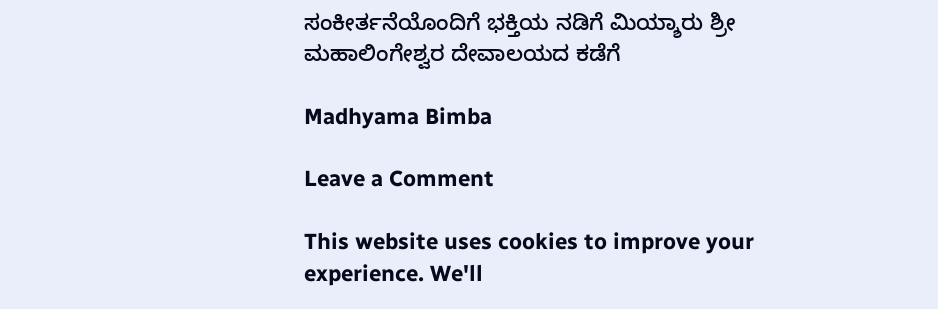ಸಂಕೀರ್ತನೆಯೊಂದಿಗೆ ಭಕ್ತಿಯ ನಡಿಗೆ ಮಿಯ್ಶಾರು ಶ್ರೀ ಮಹಾಲಿಂಗೇಶ್ವರ ದೇವಾಲಯದ ಕಡೆಗೆ

Madhyama Bimba

Leave a Comment

This website uses cookies to improve your experience. We'll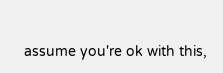assume you're ok with this,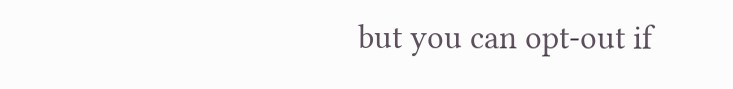but you can opt-out if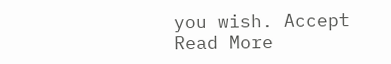you wish. Accept Read More